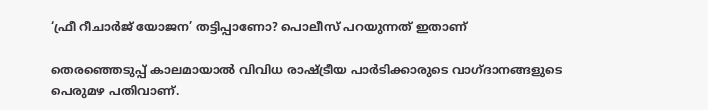‘ഫ്രീ റീചാര്‍ജ് യോജന’ തട്ടിപ്പാണോ? പൊലീസ് പറയുന്നത് ഇതാണ്

തെരഞ്ഞെടുപ്പ് കാലമായാല്‍ വിവിധ രാഷ്ട്രീയ പാര്‍ടിക്കാരുടെ വാഗ്ദാനങ്ങളുടെ പെരുമഴ പതിവാണ്.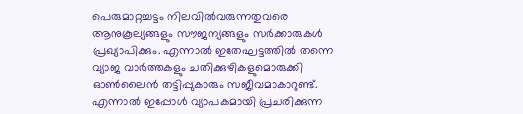പെരുമാറ്റച്ചട്ടം നിലവില്‍വരുന്നതുവരെ ആനുകൂല്യങ്ങളും സൗജന്യങ്ങളും സര്‍ക്കാരുകള്‍ പ്രഖ്യാപിക്കും. എന്നാല്‍ ഇതേഘട്ടത്തില്‍ തന്നെ വ്യാജ വാര്‍ത്തകളും ചതിക്കുഴികളുമൊരുക്കി ഓണ്‍ലൈന്‍ തട്ടിപ്പുകാരും സജീവമാകാറുണ്ട്. എന്നാല്‍ ഇപ്പോള്‍ വ്യാപകമായി പ്രചരിക്കുന്ന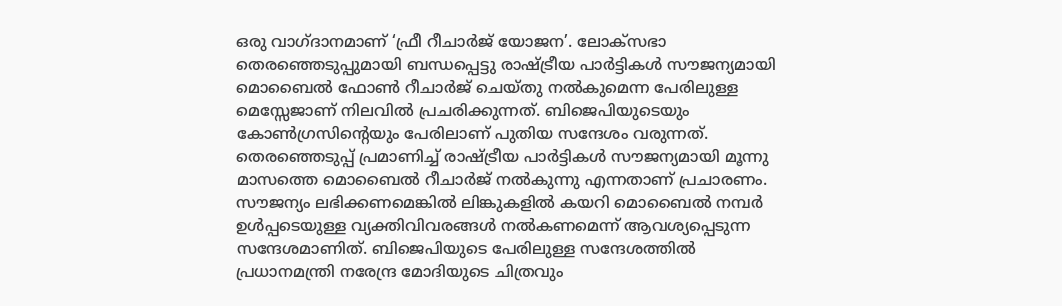ഒരു വാഗ്ദാനമാണ് ‘ഫ്രീ റീചാര്‍ജ് യോജന’. ലോക്‌സഭാ തെരഞ്ഞെടുപ്പുമായി ബന്ധപ്പെട്ടു രാഷ്ട്രീയ പാര്‍ട്ടികള്‍ സൗജന്യമായി മൊബൈല്‍ ഫോണ്‍ റീചാര്‍ജ് ചെയ്തു നല്‍കുമെന്ന പേരിലുള്ള മെസ്സേജാണ് നിലവില്‍ പ്രചരിക്കുന്നത്. ബിജെപിയുടെയും കോണ്‍ഗ്രസിന്റെയും പേരിലാണ് പുതിയ സന്ദേശം വരുന്നത്. തെരഞ്ഞെടുപ്പ് പ്രമാണിച്ച് രാഷ്ട്രീയ പാര്‍ട്ടികള്‍ സൗജന്യമായി മൂന്നു മാസത്തെ മൊബൈല്‍ റീചാര്‍ജ് നല്‍കുന്നു എന്നതാണ് പ്രചാരണം. സൗജന്യം ലഭിക്കണമെങ്കില്‍ ലിങ്കുകളില്‍ കയറി മൊബൈല്‍ നമ്പര്‍ ഉള്‍പ്പടെയുള്ള വ്യക്തിവിവരങ്ങള്‍ നല്‍കണമെന്ന് ആവശ്യപ്പെടുന്ന സന്ദേശമാണിത്. ബിജെപിയുടെ പേരിലുള്ള സന്ദേശത്തില്‍ പ്രധാനമന്ത്രി നരേന്ദ്ര മോദിയുടെ ചിത്രവും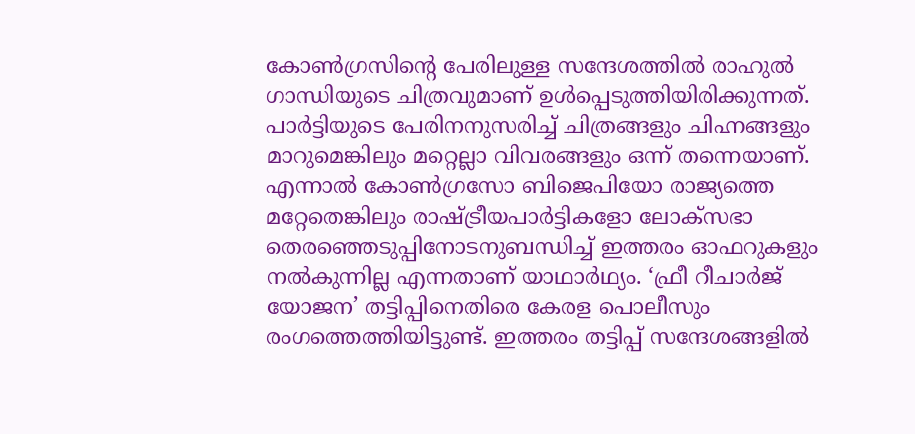കോണ്‍ഗ്രസിന്റെ പേരിലുള്ള സന്ദേശത്തില്‍ രാഹുല്‍ ഗാന്ധിയുടെ ചിത്രവുമാണ് ഉള്‍പ്പെടുത്തിയിരിക്കുന്നത്. പാര്‍ട്ടിയുടെ പേരിനനുസരിച്ച് ചിത്രങ്ങളും ചിഹ്നങ്ങളും മാറുമെങ്കിലും മറ്റെല്ലാ വിവരങ്ങളും ഒന്ന് തന്നെയാണ്. എന്നാല്‍ കോണ്‍ഗ്രസോ ബിജെപിയോ രാജ്യത്തെ മറ്റേതെങ്കിലും രാഷ്ട്രീയപാര്‍ട്ടികളോ ലോക്‌സഭാ തെരഞ്ഞെടുപ്പിനോടനുബന്ധിച്ച് ഇത്തരം ഓഫറുകളും നല്‍കുന്നില്ല എന്നതാണ് യാഥാര്‍ഥ്യം. ‘ഫ്രീ റീചാര്‍ജ് യോജന’ തട്ടിപ്പിനെതിരെ കേരള പൊലീസും രംഗത്തെത്തിയിട്ടുണ്ട്. ഇത്തരം തട്ടിപ്പ് സന്ദേശങ്ങളില്‍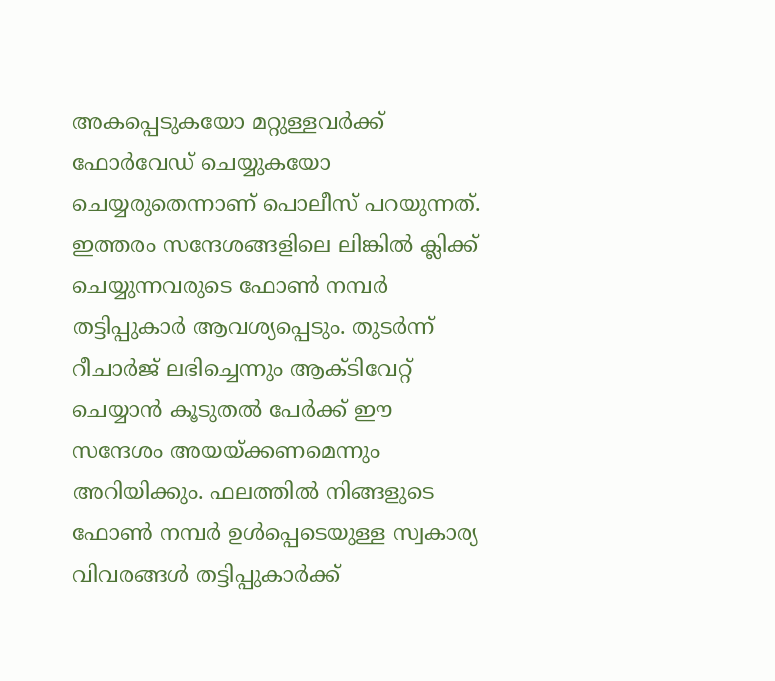അകപ്പെടുകയോ മറ്റുള്ളവര്‍ക്ക് ഫോര്‍വേഡ് ചെയ്യുകയോ ചെയ്യരുതെന്നാണ് പൊലീസ് പറയുന്നത്. ഇത്തരം സന്ദേശങ്ങളിലെ ലിങ്കില്‍ ക്ലിക്ക് ചെയ്യുന്നവരുടെ ഫോണ്‍ നമ്പര്‍ തട്ടിപ്പുകാര്‍ ആവശ്യപ്പെടും. തുടര്‍ന്ന് റീചാര്‍ജ് ലഭിച്ചെന്നും ആക്ടിവേറ്റ് ചെയ്യാന്‍ കൂടുതല്‍ പേര്‍ക്ക് ഈ സന്ദേശം അയയ്ക്കണമെന്നും അറിയിക്കും. ഫലത്തില്‍ നിങ്ങളുടെ ഫോണ്‍ നമ്പര്‍ ഉള്‍പ്പെടെയുള്ള സ്വകാര്യ വിവരങ്ങള്‍ തട്ടിപ്പുകാര്‍ക്ക്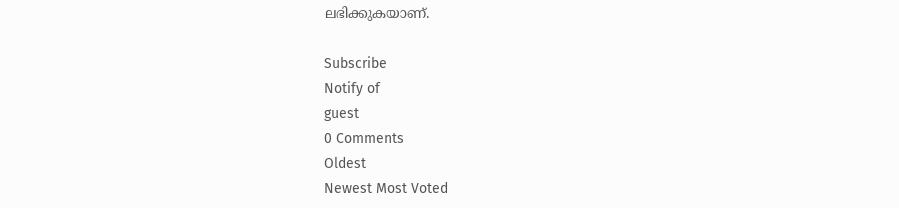ലഭിക്കുകയാണ്.

Subscribe
Notify of
guest
0 Comments
Oldest
Newest Most Voted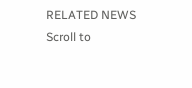RELATED NEWS
Scroll to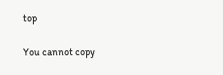top

You cannot copy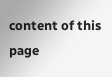content of this page